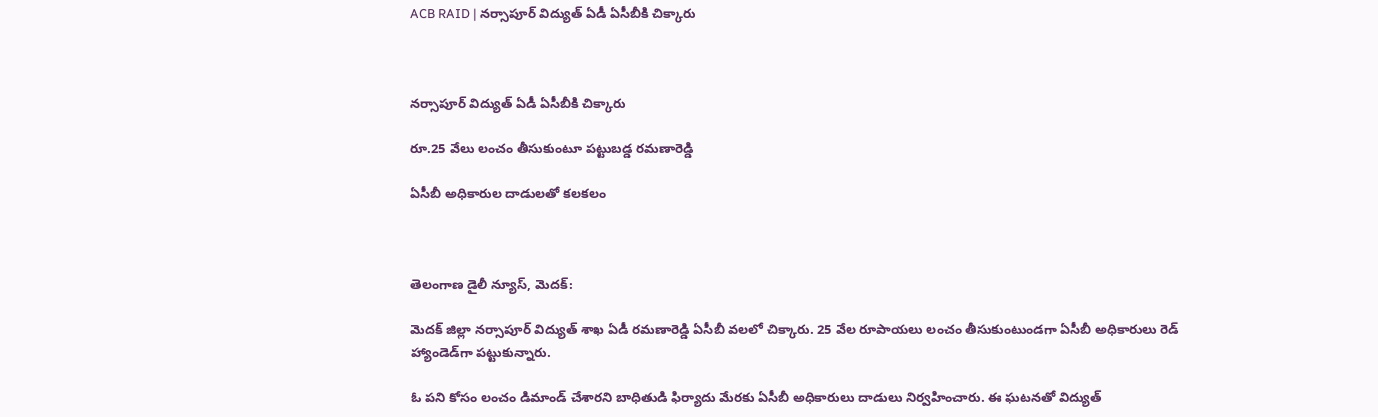ACB RAID | నర్సాపూర్ విద్యుత్ ఏడీ ఏసీబీకి చిక్కారు



నర్సాపూర్ విద్యుత్ ఏడీ ఏసీబీకి చిక్కారు

రూ.25 వేలు లంచం తీసుకుంటూ పట్టుబడ్డ రమణారెడ్డి

ఏసీబీ అధికారుల దాడులతో కలకలం



తెలంగాణ డైలీ న్యూస్, మెదక్:

మెదక్ జిల్లా నర్సాపూర్ విద్యుత్ శాఖ ఏడీ రమణారెడ్డి ఏసీబీ వలలో చిక్కారు. 25 వేల రూపాయలు లంచం తీసుకుంటుండగా ఏసీబీ అధికారులు రెడ్ హ్యాండెడ్‌గా పట్టుకున్నారు.

ఓ పని కోసం లంచం డిమాండ్ చేశారని బాధితుడి ఫిర్యాదు మేరకు ఏసీబీ అధికారులు దాడులు నిర్వహించారు. ఈ ఘటనతో విద్యుత్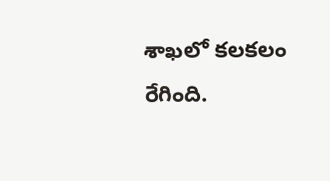శాఖలో కలకలం రేగింది.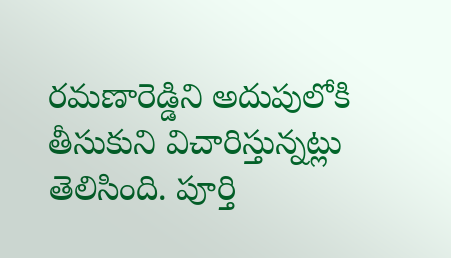రమణారెడ్డిని అదుపులోకి తీసుకుని విచారిస్తున్నట్లు తెలిసింది. పూర్తి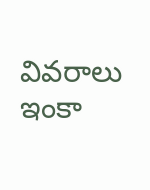వివరాలు ఇంకా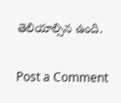తెలియాల్సిన ఉంది.

Post a Comment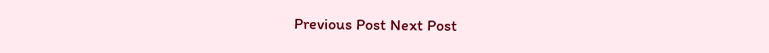Previous Post Next Post